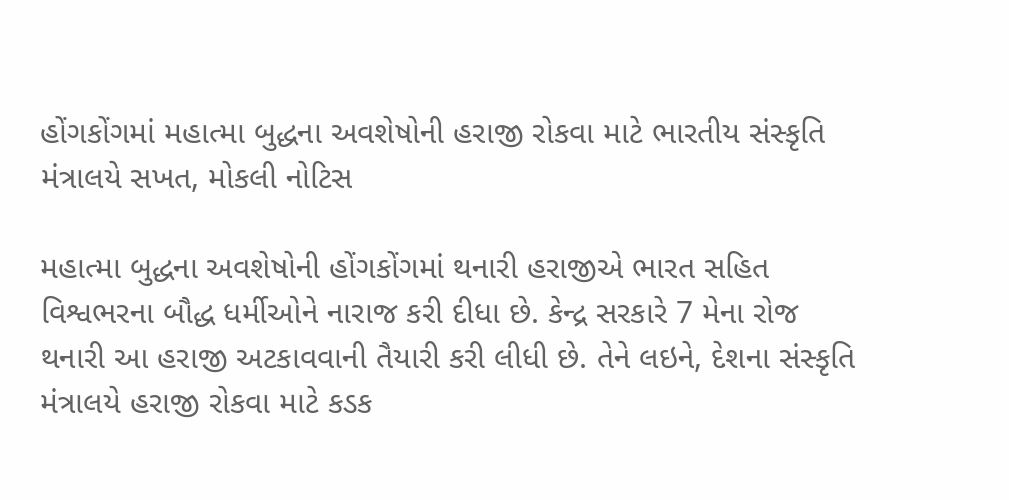હોંગકોંગમાં મહાત્મા બુદ્ધના અવશેષોની હરાજી રોકવા માટે ભારતીય સંસ્કૃતિ મંત્રાલયે સખત, મોકલી નોટિસ

મહાત્મા બુદ્ધના અવશેષોની હોંગકોંગમાં થનારી હરાજીએ ભારત સહિત વિશ્વભરના બૌદ્ધ ધર્મીઓને નારાજ કરી દીધા છે. કેન્દ્ર સરકારે 7 મેના રોજ થનારી આ હરાજી અટકાવવાની તૈયારી કરી લીધી છે. તેને લઇને, દેશના સંસ્કૃતિ મંત્રાલયે હરાજી રોકવા માટે કડક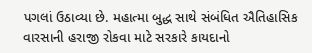પગલાં ઉઠાવ્યા છે. મહાત્મા બુદ્ધ સાથે સંબંધિત ઐતિહાસિક વારસાની હરાજી રોકવા માટે સરકારે કાયદાનો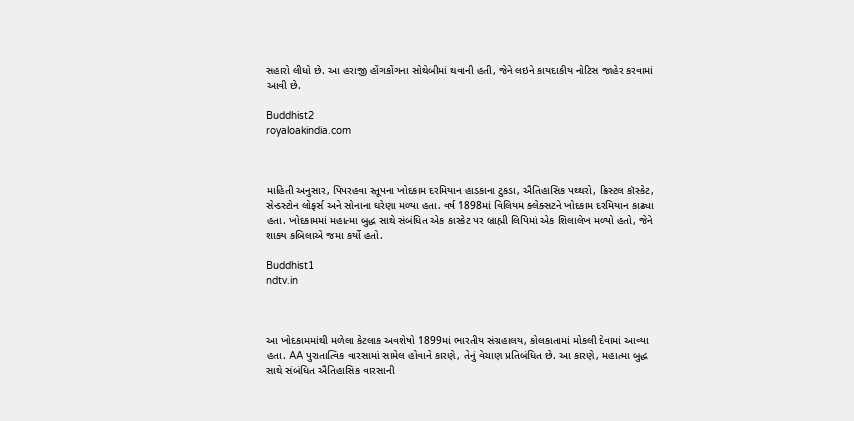સહારો લીધો છે. આ હરાજી હોંગકોંગના સોથેબીમાં થવાની હતી, જેને લઇને કાયદાકીય નોટિસ જાહેર કરવામાં આવી છે.

Buddhist2
royaloakindia.com



માહિતી અનુસાર, પિપરહવા સ્તૂપના ખોદકામ દરમિયાન હાડકાના ટુકડા, ઐતિહાસિક પથ્થરો, ક્રિસ્ટલ કૉસ્કેટ, સેન્ડસ્ટોન લોફર્સ અને સોનાના ઘરેણા મળ્યા હતા. વર્ષ 1898માં વિલિયમ ક્લેક્સટને ખોદકામ દરમિયાન કાઢ્યા હતા. ખોદકામમાં મહાત્મા બુદ્ધ સાથે સંબંધિત એક કાસ્કેટ પર બ્રાહ્મી લિપિમાં એક શિલાલેખ મળ્યો હતો, જેને શાક્ય કબિલાએ જમા કર્યો હતો.

Buddhist1
ndtv.in



આ ખોદકામમાંથી મળેલા કેટલાક અવશેષો 1899માં ભારતીય સંગ્રહાલય, કોલકાતામાં મોકલી દેવામાં આવ્યા હતા. AA પુરાતાત્વિક વારસામાં સામેલ હોવાને કારણે, તેનું વેચાણ પ્રતિબંધિત છે. આ કારણે, મહાત્મા બુદ્ધ સાથે સંબંધિત ઐતિહાસિક વારસાની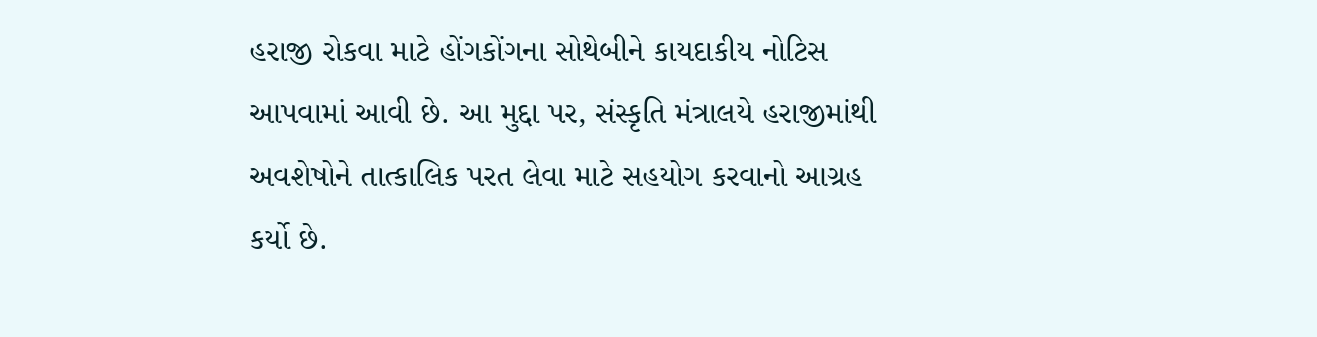હરાજી રોકવા માટે હોંગકોંગના સોથેબીને કાયદાકીય નોટિસ આપવામાં આવી છે. આ મુદ્દા પર, સંસ્કૃતિ મંત્રાલયે હરાજીમાંથી અવશેષોને તાત્કાલિક પરત લેવા માટે સહયોગ કરવાનો આગ્રહ કર્યો છે.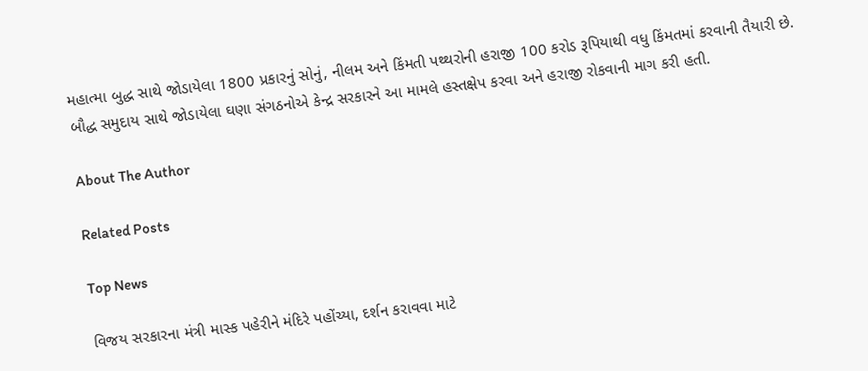મહાત્મા બુદ્ધ સાથે જોડાયેલા 1800 પ્રકારનું સોનું, નીલમ અને કિંમતી પથ્થરોની હરાજી 100 કરોડ રૂપિયાથી વધુ કિંમતમાં કરવાની તૈયારી છે. બૌદ્ધ સમુદાય સાથે જોડાયેલા ઘણા સંગઠનોએ કેન્દ્ર સરકારને આ મામલે હસ્તક્ષેપ કરવા અને હરાજી રોકવાની માગ કરી હતી.

About The Author

Related Posts

Top News

વિજય સરકારના મંત્રી માસ્ક પહેરીને મંદિરે પહોંચ્યા, દર્શન કરાવવા માટે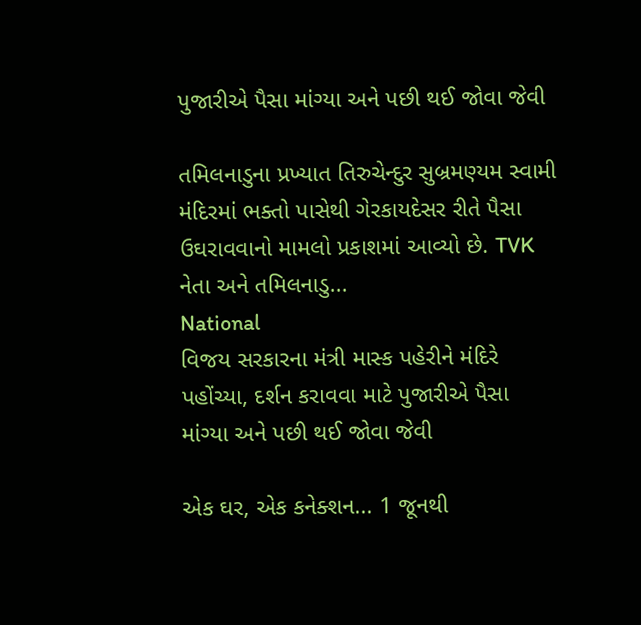પુજારીએ પૈસા માંગ્યા અને પછી થઈ જોવા જેવી

તમિલનાડુના પ્રખ્યાત તિરુચેન્દુર સુબ્રમણ્યમ સ્વામી મંદિરમાં ભક્તો પાસેથી ગેરકાયદેસર રીતે પૈસા ઉઘરાવવાનો મામલો પ્રકાશમાં આવ્યો છે. TVK નેતા અને તમિલનાડુ...
National
વિજય સરકારના મંત્રી માસ્ક પહેરીને મંદિરે પહોંચ્યા, દર્શન કરાવવા માટે પુજારીએ પૈસા માંગ્યા અને પછી થઈ જોવા જેવી

એક ઘર, એક કનેક્શન... 1 જૂનથી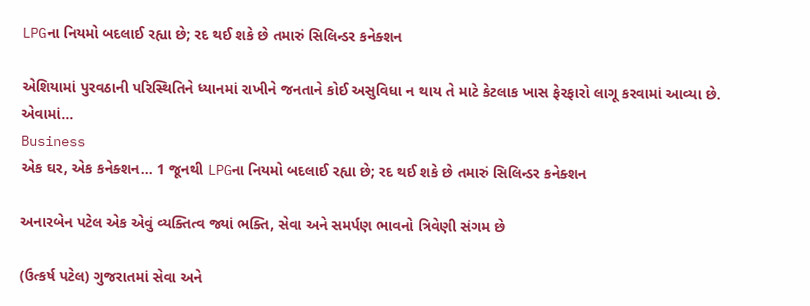LPGના નિયમો બદલાઈ રહ્યા છે; રદ થઈ શકે છે તમારું સિલિન્ડર કનેક્શન

એશિયામાં પુરવઠાની પરિસ્થિતિને ધ્યાનમાં રાખીને જનતાને કોઈ અસુવિધા ન થાય તે માટે કેટલાક ખાસ ફેરફારો લાગૂ કરવામાં આવ્યા છે. એવામાં...
Business
એક ઘર, એક કનેક્શન... 1 જૂનથી LPGના નિયમો બદલાઈ રહ્યા છે; રદ થઈ શકે છે તમારું સિલિન્ડર કનેક્શન

અનારબેન પટેલ એક એવું વ્યક્તિત્વ જ્યાં ભક્તિ, સેવા અને સમર્પણ ભાવનો ત્રિવેણી સંગમ છે

(ઉત્કર્ષ પટેલ) ગુજરાતમાં સેવા અને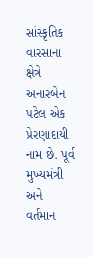સાંસ્કૃતિક વારસાના ક્ષેત્રે અનારબેન પટેલ એક પ્રેરણાદાયી નામ છે. પૂર્વ મુખ્યમંત્રી અને વર્તમાન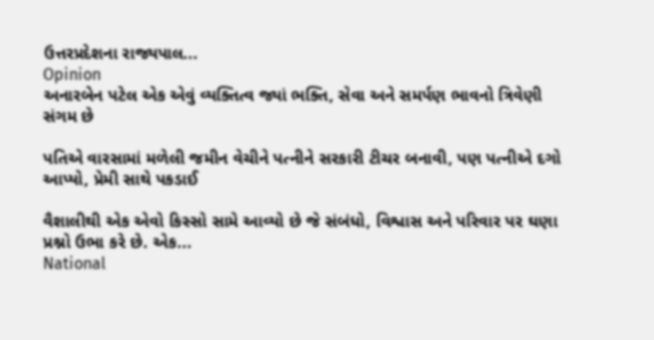ઉત્તરપ્રદેશના રાજ્યપાલ...
Opinion
અનારબેન પટેલ એક એવું વ્યક્તિત્વ જ્યાં ભક્તિ, સેવા અને સમર્પણ ભાવનો ત્રિવેણી સંગમ છે

પતિએ વારસામાં મળેલી જમીન વેચીને પત્નીને સરકારી ટીચર બનાવી, પણ પત્નીએ દગો આપ્યો, પ્રેમી સાથે પકડાઈ

વૈશાલીથી એક એવો કિસ્સો સામે આવ્યો છે જે સંબંધો, વિશ્વાસ અને પરિવાર પર ઘણા પ્રશ્નો ઉભા કરે છે. એક...
National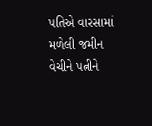પતિએ વારસામાં મળેલી જમીન વેચીને પત્નીને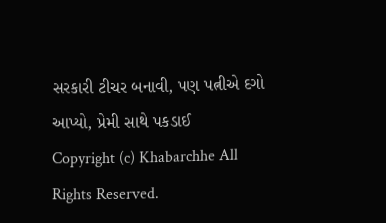સરકારી ટીચર બનાવી, પણ પત્નીએ દગો આપ્યો, પ્રેમી સાથે પકડાઈ
Copyright (c) Khabarchhe All Rights Reserved.